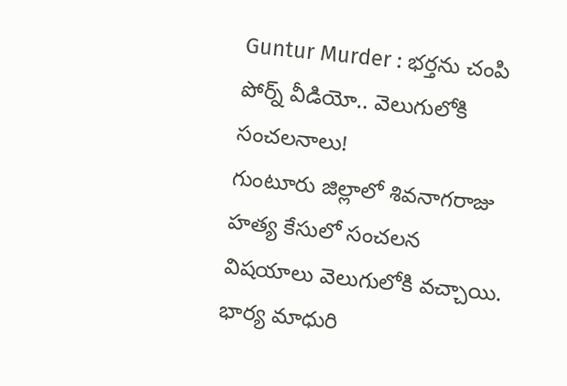Guntur Murder : భర్తను చంపి పోర్న్ వీడియో.. వెలుగులోకి సంచలనాలు!
గుంటూరు జిల్లాలో శివనాగరాజు హత్య కేసులో సంచలన విషయాలు వెలుగులోకి వచ్చాయి. భార్య మాధురి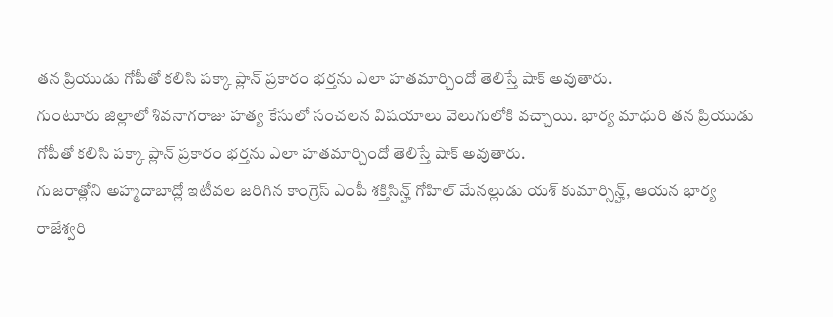తన ప్రియుడు గోపీతో కలిసి పక్కా ప్లాన్ ప్రకారం భర్తను ఎలా హతమార్చిందో తెలిస్తే షాక్ అవుతారు.
గుంటూరు జిల్లాలో శివనాగరాజు హత్య కేసులో సంచలన విషయాలు వెలుగులోకి వచ్చాయి. భార్య మాధురి తన ప్రియుడు గోపీతో కలిసి పక్కా ప్లాన్ ప్రకారం భర్తను ఎలా హతమార్చిందో తెలిస్తే షాక్ అవుతారు.
గుజరాత్లోని అహ్మదాబాద్లో ఇటీవల జరిగిన కాంగ్రెస్ ఎంపీ శక్తిసిన్హ్ గోహిల్ మేనల్లుడు యశ్ కుమార్సిన్హ్, ఆయన భార్య రాజేశ్వరి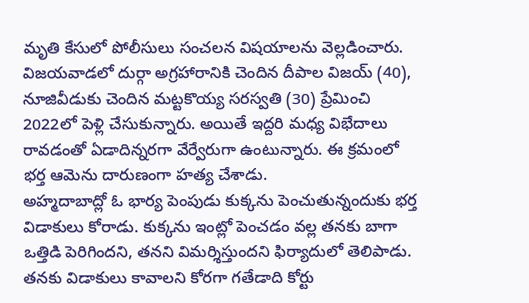మృతి కేసులో పోలీసులు సంచలన విషయాలను వెల్లడించారు.
విజయవాడలో దుర్గా అగ్రహారానికి చెందిన దీపాల విజయ్ (40), నూజివీడుకు చెందిన మట్టకొయ్య సరస్వతి (30) ప్రేమించి 2022లో పెళ్లి చేసుకున్నారు. అయితే ఇద్దరి మధ్య విభేదాలు రావడంతో ఏడాదిన్నరగా వేర్వేరుగా ఉంటున్నారు. ఈ క్రమంలో భర్త ఆమెను దారుణంగా హత్య చేశాడు.
అహ్మదాబాద్లో ఓ భార్య పెంపుడు కుక్కను పెంచుతున్నందుకు భర్త విడాకులు కోరాడు. కుక్కను ఇంట్లో పెంచడం వల్ల తనకు బాగా ఒత్తిడి పెరిగిందని, తనని విమర్శిస్తుందని ఫిర్యాదులో తెలిపాడు. తనకు విడాకులు కావాలని కోరగా గతేడాది కోర్టు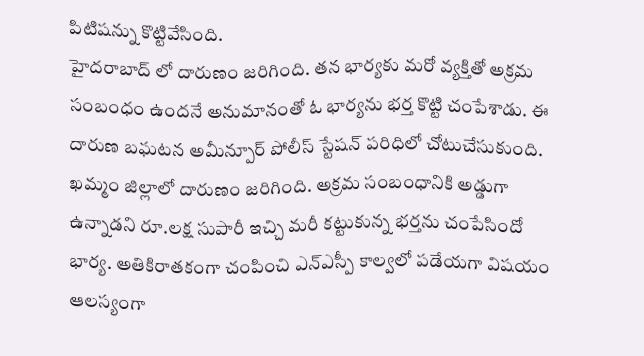పిటిషన్ను కొట్టివేసింది.
హైదరాబాద్ లో దారుణం జరిగింది. తన భార్యకు మరో వ్యక్తితో అక్రమ సంబంధం ఉందనే అనుమానంతో ఓ భార్యను భర్త కొట్టి చంపేశాడు. ఈ దారుణ బఘటన అమీన్పూర్ పోలీస్ స్టేషన్ పరిధిలో చోటుచేసుకుంది.
ఖమ్మం జిల్లాలో దారుణం జరిగింది. అక్రమ సంబంధానికి అడ్డుగా ఉన్నాడని రూ.లక్ష సుపారీ ఇచ్చి మరీ కట్టుకున్న భర్తను చంపేసిందో భార్య. అతికిరాతకంగా చంపించి ఎన్ఎస్పీ కాల్వలో పడేయగా విషయం ఆలస్యంగా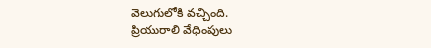వెలుగులోకి వచ్చింది.
ప్రియురాలి వేధింపులు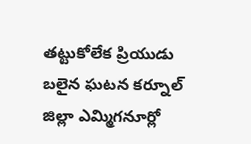తట్టుకోలేక ప్రియుడు బలైన ఘటన కర్నూల్ జిల్లా ఎమ్మిగనూర్లో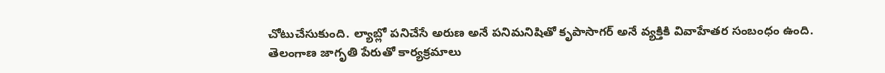చోటుచేసుకుంది. ల్యాబ్లో పనిచేసే అరుణ అనే పనిమనిషితో కృపాసాగర్ అనే వ్యక్తికి వివాహేతర సంబంధం ఉంది.
తెలంగాణ జాగృతి పేరుతో కార్యక్రమాలు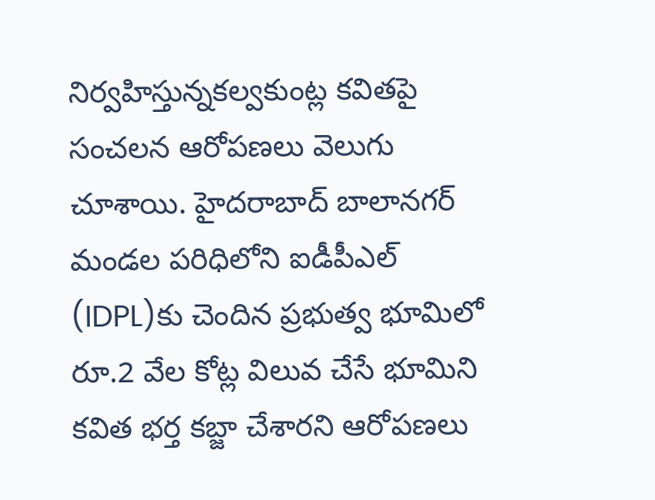నిర్వహిస్తున్నకల్వకుంట్ల కవితపై సంచలన ఆరోపణలు వెలుగు చూశాయి. హైదరాబాద్ బాలానగర్ మండల పరిధిలోని ఐడీపీఎల్ (IDPL)కు చెందిన ప్రభుత్వ భూమిలో రూ.2 వేల కోట్ల విలువ చేసే భూమిని కవిత భర్త కబ్జా చేశారని ఆరోపణలు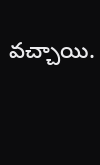వచ్చాయి.